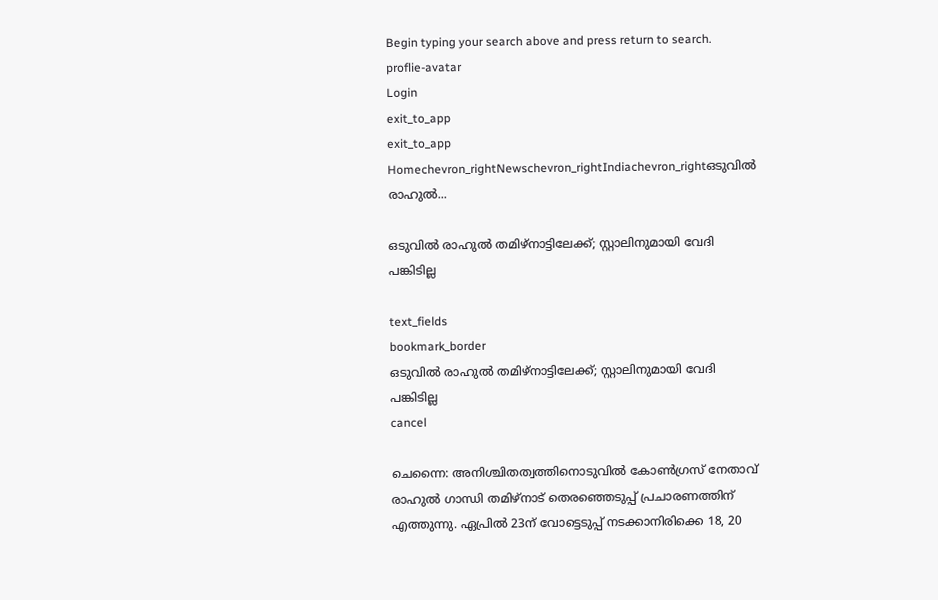Begin typing your search above and press return to search.
proflie-avatar
Login
exit_to_app
exit_to_app
Homechevron_rightNewschevron_rightIndiachevron_rightഒടുവിൽ രാഹുൽ...

ഒടുവിൽ രാഹുൽ തമിഴ്നാട്ടിലേക്ക്; സ്റ്റാലിനുമായി വേദി പങ്കിടില്ല

text_fields
bookmark_border
ഒടുവിൽ രാഹുൽ തമിഴ്നാട്ടിലേക്ക്; സ്റ്റാലിനുമായി വേദി പങ്കിടില്ല
cancel

ചെന്നൈ: അനിശ്ചിതത്വത്തിനൊടുവിൽ കോൺഗ്രസ് നേതാവ് രാഹുൽ ഗാന്ധി തമിഴ്നാട് തെരഞ്ഞെടുപ്പ് പ്രചാരണത്തിന് എത്തുന്നു. ഏപ്രിൽ 23ന് വോട്ടെടുപ്പ് നടക്കാനിരിക്കെ 18, 20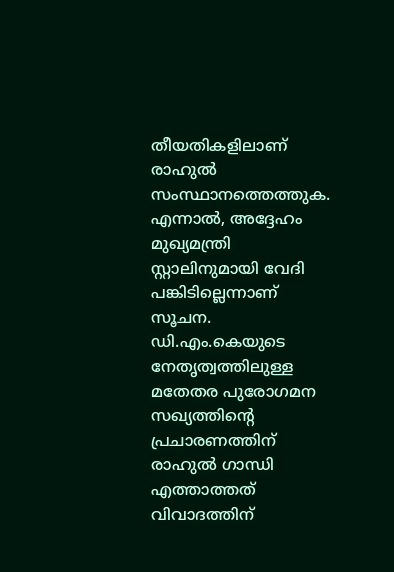തീയതികളിലാണ് രാഹുൽ സംസ്ഥാനത്തെത്തുക. എന്നാൽ, അദ്ദേഹം മുഖ്യമന്ത്രി സ്റ്റാലിനുമായി വേദി പങ്കിടില്ലെന്നാണ് സൂചന. ഡി.എം.കെയുടെ നേതൃത്വത്തിലുള്ള മതേതര പുരോഗമന സഖ്യത്തിന്റെ പ്രചാരണത്തിന് രാഹുൽ ഗാന്ധി എത്താത്തത് വിവാദത്തിന്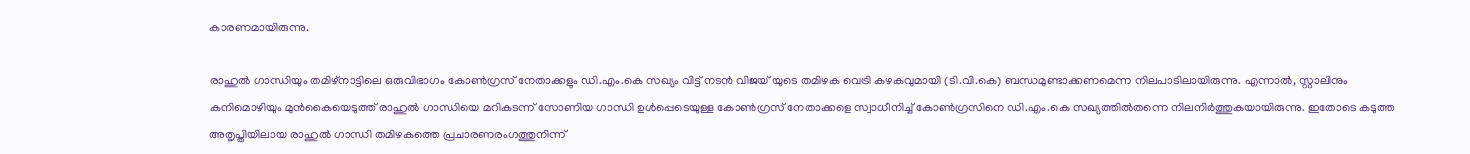കാരണമായിരുന്നു.

രാഹുൽ ഗാന്ധിയും തമിഴ്നാട്ടിലെ ഒരുവിഭാഗം കോൺഗ്രസ് നേതാക്കളും ഡി.എം.കെ സഖ്യം വിട്ട് നടൻ വിജയ് യുടെ തമിഴക വെട്രി കഴകവുമായി (ടി.വി.കെ) ബന്ധമുണ്ടാക്കണമെന്ന നിലപാടിലായിരുന്നു. എന്നാൽ, സ്റ്റാലിനും കനിമൊഴിയും മുൻകൈയെടുത്ത് രാഹുൽ ഗാന്ധിയെ മറികടന്ന് സോണിയ ഗാന്ധി ഉൾപ്പെടെയുള്ള കോൺഗ്രസ് നേതാക്കളെ സ്വാധീനിച്ച് കോൺഗ്രസിനെ ഡി.എം.കെ സഖ്യത്തിൽതന്നെ നിലനിർത്തുകയായിരുന്നു. ഇതോടെ കടുത്ത അതൃപ്തിയിലായ രാഹുൽ ഗാന്ധി തമിഴകത്തെ പ്രചാരണരംഗത്തുനിന്ന്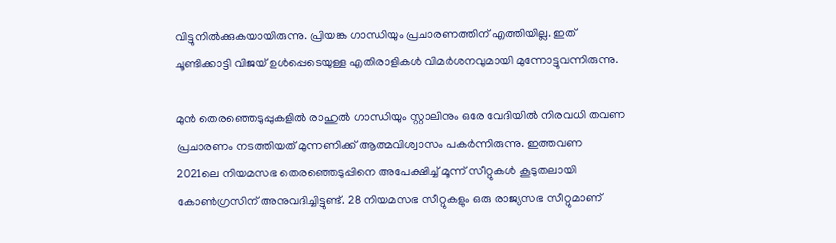വിട്ടുനിൽക്കുകയായിരുന്നു. പ്രിയങ്ക ഗാന്ധിയും പ്രചാരണത്തിന് എത്തിയില്ല. ഇത് ചൂണ്ടിക്കാട്ടി വിജയ് ഉൾപ്പെടെയുള്ള എതിരാളികൾ വിമർശനവുമായി മുന്നോട്ടുവന്നിരുന്നു.

മുൻ തെരഞ്ഞെടുപ്പുകളിൽ രാഹുൽ ഗാന്ധിയും സ്റ്റാലിനും ഒരേ വേദിയിൽ നിരവധി തവണ പ്രചാരണം നടത്തിയത് മുന്നണിക്ക് ആത്മവിശ്വാസം പകർന്നിരുന്നു. ഇത്തവണ 2021ലെ നിയമസഭ തെരഞ്ഞെടുപ്പിനെ അപേക്ഷിച്ച് മൂന്ന് സീറ്റുകൾ കൂടുതലായി കോൺഗ്രസിന് അനുവദിച്ചിട്ടുണ്ട്. 28 നിയമസഭ സീറ്റുകളും ഒരു രാജ്യസഭ സീറ്റുമാണ്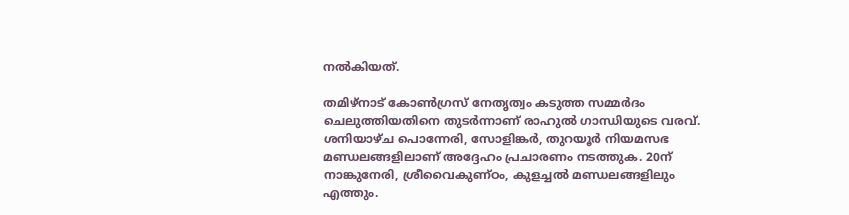നൽകിയത്.

തമിഴ്നാട് കോൺഗ്രസ് നേതൃത്വം കടുത്ത സമ്മർദം ചെലുത്തിയതിനെ തുടർന്നാണ് രാഹുൽ ഗാന്ധിയുടെ വരവ്. ശനിയാഴ്ച പൊന്നേരി, സോളിങ്കർ, തുറയൂർ നിയമസഭ മണ്ഡലങ്ങളിലാണ് അദ്ദേഹം പ്രചാരണം നടത്തുക. 20ന് നാങ്കുനേരി, ശ്രീവൈകുണ്ഠം, കുളച്ചൽ മണ്ഡലങ്ങളിലും എത്തും.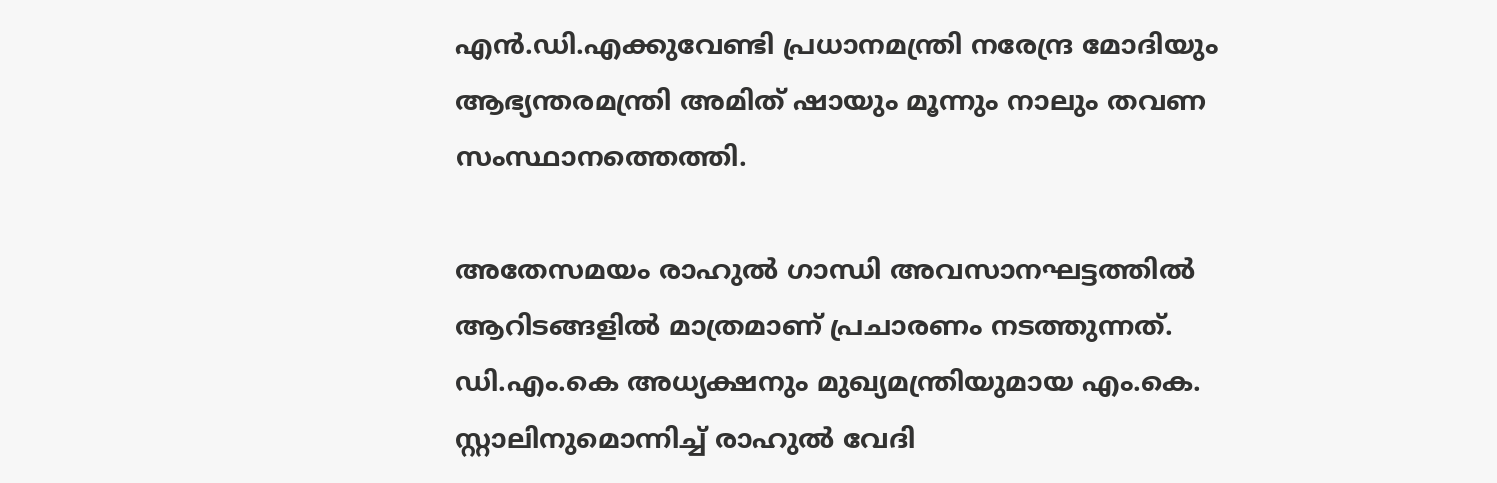എൻ.ഡി.എക്കുവേണ്ടി പ്രധാനമന്ത്രി നരേന്ദ്ര മോദിയും ആഭ്യന്തരമന്ത്രി അമിത് ഷായും മൂന്നും നാലും തവണ സംസ്ഥാനത്തെത്തി.

അതേസമയം രാഹുൽ ഗാന്ധി അവസാനഘട്ടത്തിൽ ആറിടങ്ങളിൽ മാത്രമാണ് പ്രചാരണം നടത്തുന്നത്. ഡി.എം.കെ അധ്യക്ഷനും മുഖ്യമന്ത്രിയുമായ എം.കെ. സ്റ്റാലിനുമൊന്നിച്ച് രാഹുൽ വേദി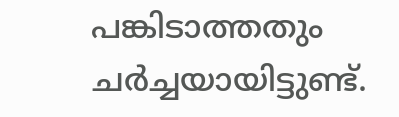പങ്കിടാത്തതും ചർച്ചയായിട്ടുണ്ട്.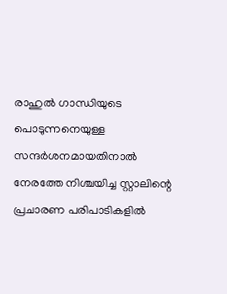രാഹുൽ ഗാന്ധിയുടെ പൊടുന്നനെയുള്ള സന്ദർശനമായതിനാൽ നേരത്തേ നിശ്ചയിച്ച സ്റ്റാലിന്റെ പ്രചാരണ പരിപാടികളിൽ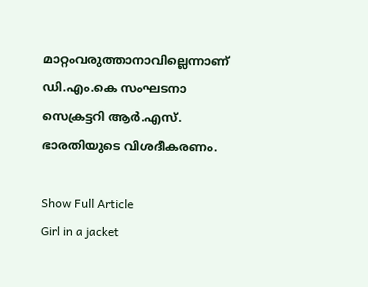മാറ്റംവരുത്താനാവില്ലെന്നാണ് ഡി.എം.കെ സംഘടനാ സെക്രട്ടറി ആർ.എസ്. ഭാരതിയുടെ വിശദീകരണം.

Show Full Article
Girl in a jacket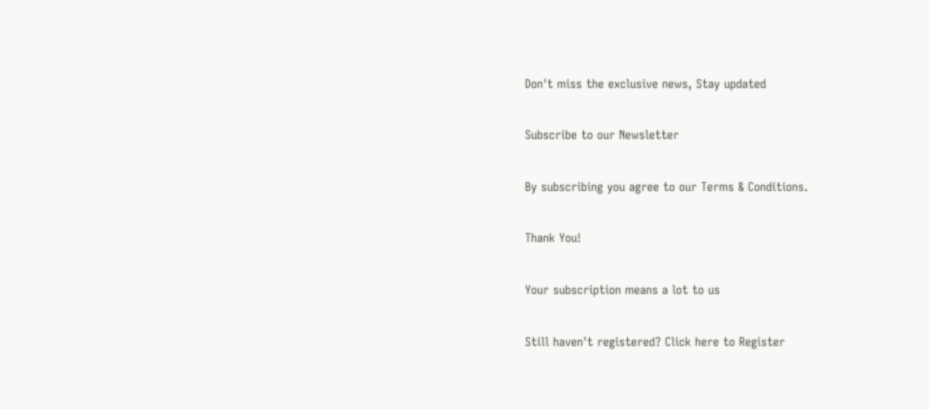Don't miss the exclusive news, Stay updated

Subscribe to our Newsletter

By subscribing you agree to our Terms & Conditions.

Thank You!

Your subscription means a lot to us

Still haven't registered? Click here to Register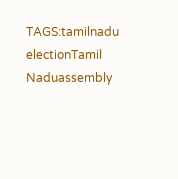TAGS:tamilnadu electionTamil Naduassembly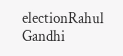electionRahul Gandhi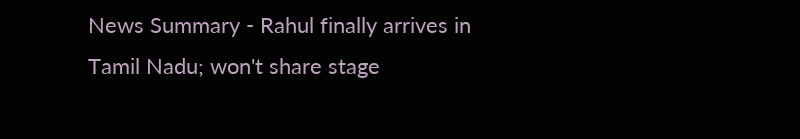News Summary - Rahul finally arrives in Tamil Nadu; won't share stage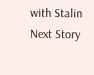with Stalin
Next Story